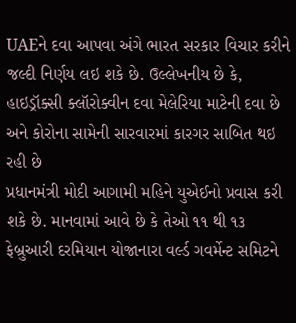UAEને દવા આપવા અંગે ભારત સરકાર વિચાર કરીને જલ્દી નિર્ણય લઇ શકે છે. ઉલ્લેખનીય છે કે, હાઇડ્રૉક્સી ક્લૉરોક્વીન દવા મેલેરિયા માટેની દવા છે અને કોરોના સામેની સારવારમાં કારગર સાબિત થઇ રહી છે
પ્રધાનમંત્રી મોદી આગામી મહિને યુએઈનો પ્રવાસ કરી શકે છે. માનવામાં આવે છે કે તેઓ ૧૧ થી ૧૩ ફેબ્રુઆરી દરમિયાન યોજાનારા વર્લ્ડ ગવર્મેન્ટ સમિટને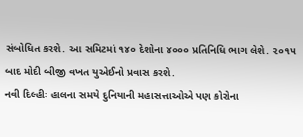સંબોધિત કરશે. આ સમિટમાં ૧૪૦ દેશોના ૪૦૦૦ પ્રતિનિધિ ભાગ લેશે. ૨૦૧૫ બાદ મોદી બીજી વખત યુએઈનો પ્રવાસ કરશે.
નવી દિલ્હીઃ હાલના સમયે દુનિયાની મહાસત્તાઓએ પણ કોરોના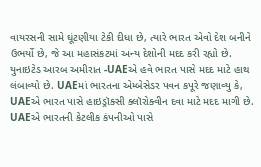વાયરસની સામે ઘૂંટણીયા ટેકી દીધા છે, ત્યારે ભારત એવો દેશ બનીને ઉભર્યો છે, જે આ મહાસંકટમાં અન્ય દેશોની મદદ કરી રહ્યો છે. યુનાઇટેડ આરબ અમીરાત -UAEએ હવે ભારત પાસે મદદ માટે હાથ લંબાવ્યો છે. UAEમાં ભારતના એમ્બેસેડર પવન કપૂરે જણાવ્યુ કે, UAEએ ભારત પાસે હાઇડ્રૉક્સી ક્લૉરોક્વીન દવા માટે મદદ માગી છે. UAEએ ભારતની કેટલીક કંપનીઓ પાસે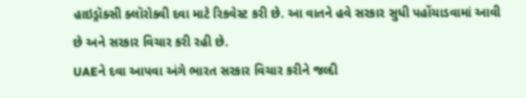હાઇડ્રૉક્સી ક્લૉરોક્વી દવા માટે રિકવેસ્ટ કરી છે. આ વાતને હવે સરકાર સુધી પહોંચાડવામાં આવી છે અને સરકાર વિચાર કરી રહી છે.
UAEને દવા આપવા અંગે ભારત સરકાર વિચાર કરીને જલ્દી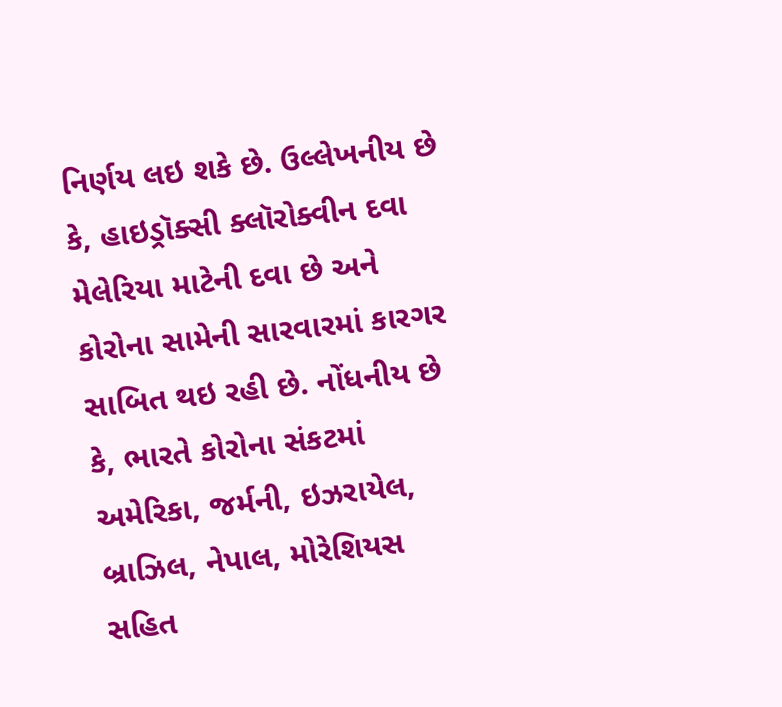નિર્ણય લઇ શકે છે. ઉલ્લેખનીય છે કે, હાઇડ્રૉક્સી ક્લૉરોક્વીન દવા મેલેરિયા માટેની દવા છે અને કોરોના સામેની સારવારમાં કારગર સાબિત થઇ રહી છે. નોંધનીય છે કે, ભારતે કોરોના સંકટમાં અમેરિકા, જર્મની, ઇઝરાયેલ, બ્રાઝિલ, નેપાલ, મોરેશિયસ સહિત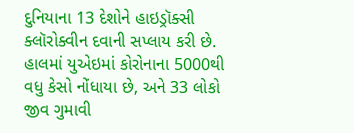દુનિયાના 13 દેશોને હાઇડ્રૉક્સી ક્લૉરોક્વીન દવાની સપ્લાય કરી છે. હાલમાં યુએઇમાં કોરોનાના 5000થી વધુ કેસો નોંધાયા છે, અને 33 લોકો જીવ ગુમાવી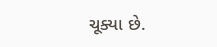ચૂક્યા છે.